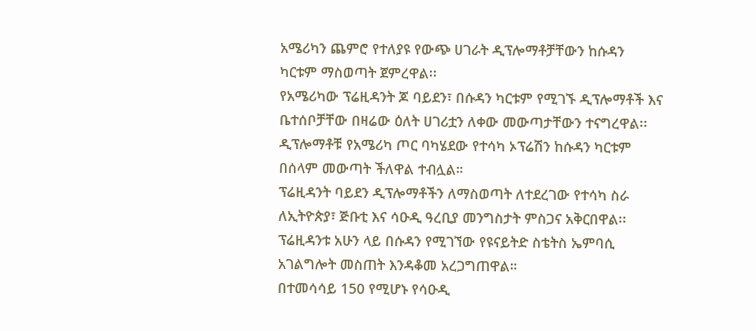አሜሪካን ጨምሮ የተለያዩ የውጭ ሀገራት ዲፕሎማቶቻቸውን ከሱዳን ካርቱም ማስወጣት ጀምረዋል፡፡
የአሜሪካው ፕሬዚዳንት ጆ ባይደን፣ በሱዳን ካርቱም የሚገኙ ዲፕሎማቶች እና ቤተሰቦቻቸው በዛሬው ዕለት ሀገሪቷን ለቀው መውጣታቸውን ተናግረዋል፡፡
ዲፕሎማቶቹ የአሜሪካ ጦር ባካሄደው የተሳካ ኦፕሬሽን ከሱዳን ካርቱም በሰላም መውጣት ችለዋል ተብሏል።
ፕሬዚዳንት ባይደን ዲፕሎማቶችን ለማስወጣት ለተደረገው የተሳካ ስራ ለኢትዮጵያ፣ ጅቡቲ እና ሳዑዲ ዓረቢያ መንግስታት ምስጋና አቅርበዋል፡፡
ፕሬዚዳንቱ አሁን ላይ በሱዳን የሚገኘው የዩናይትድ ስቴትስ ኤምባሲ አገልግሎት መስጠት እንዳቆመ አረጋግጠዋል።
በተመሳሳይ 150 የሚሆኑ የሳዑዲ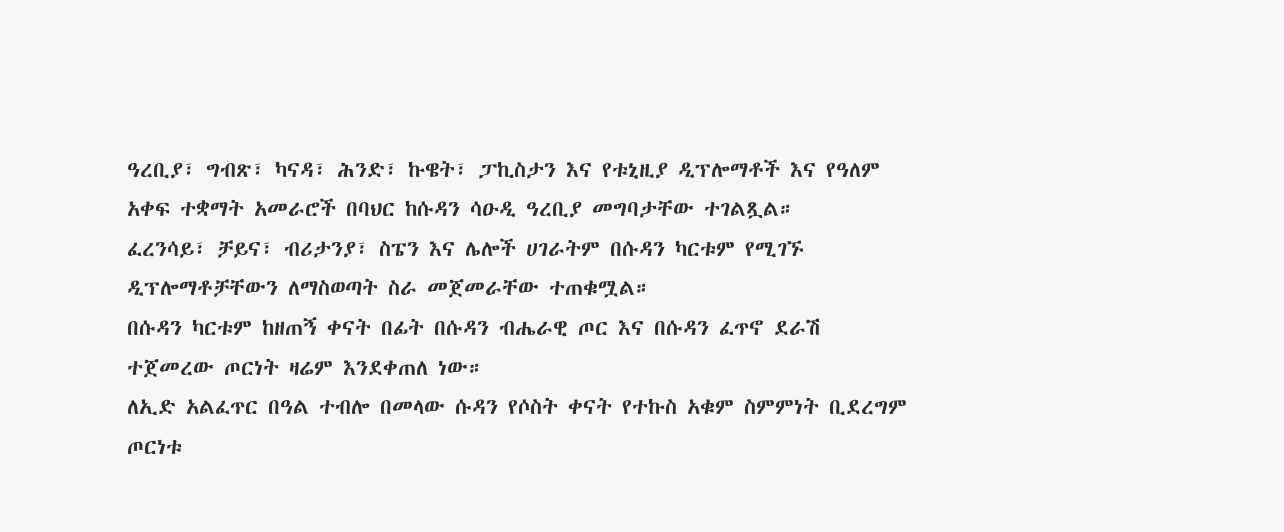ዓረቢያ፣ ግብጽ፣ ካናዳ፣ ሕንድ፣ ኩዌት፣ ፓኪስታን እና የቱኒዚያ ዲፕሎማቶች እና የዓለም አቀፍ ተቋማት አመራሮች በባህር ከሱዳን ሳዑዲ ዓረቢያ መግባታቸው ተገልጿል።
ፈረንሳይ፣ ቻይና፣ ብሪታንያ፣ ስፔን እና ሌሎች ሀገራትም በሱዳን ካርቱም የሚገኙ ዲፕሎማቶቻቸውን ለማስወጣት ስራ መጀመራቸው ተጠቁሟል።
በሱዳን ካርቱም ከዘጠኝ ቀናት በፊት በሱዳን ብሔራዊ ጦር እና በሱዳን ፈጥኖ ደራሽ ተጀመረው ጦርነት ዛሬም እንደቀጠለ ነው።
ለኢድ አልፈጥር በዓል ተብሎ በመላው ሱዳን የሶስት ቀናት የተኩስ አቁም ስምምነት ቢደረግም ጦርነቱ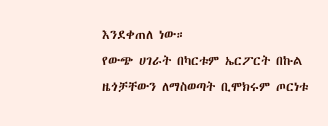እንደቀጠለ ነው።
የውጭ ሀገራት በካርቱም ኤርፖርት በኩል ዜጎቻቸውን ለማስወጣት ቢሞክሩም ጦርነቱ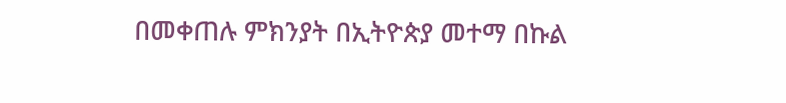በመቀጠሉ ምክንያት በኢትዮጵያ መተማ በኩል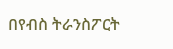በየብስ ትራንስፖርት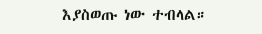እያስወጡ ነው ተብላል።